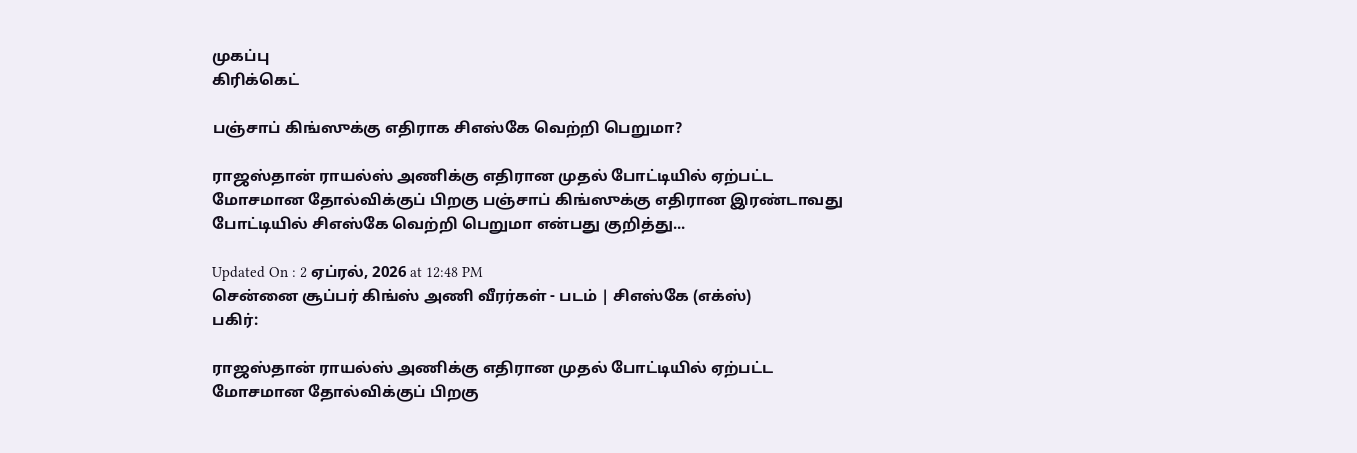முகப்பு
கிரிக்கெட்

பஞ்சாப் கிங்ஸுக்கு எதிராக சிஎஸ்கே வெற்றி பெறுமா?

ராஜஸ்தான் ராயல்ஸ் அணிக்கு எதிரான முதல் போட்டியில் ஏற்பட்ட மோசமான தோல்விக்குப் பிறகு பஞ்சாப் கிங்ஸுக்கு எதிரான இரண்டாவது போட்டியில் சிஎஸ்கே வெற்றி பெறுமா என்பது குறித்து...

Updated On : 2 ஏப்ரல், 2026 at 12:48 PM
சென்னை சூப்பர் கிங்ஸ் அணி வீரர்கள் - படம் | சிஎஸ்கே (எக்ஸ்)
பகிர்:

ராஜஸ்தான் ராயல்ஸ் அணிக்கு எதிரான முதல் போட்டியில் ஏற்பட்ட மோசமான தோல்விக்குப் பிறகு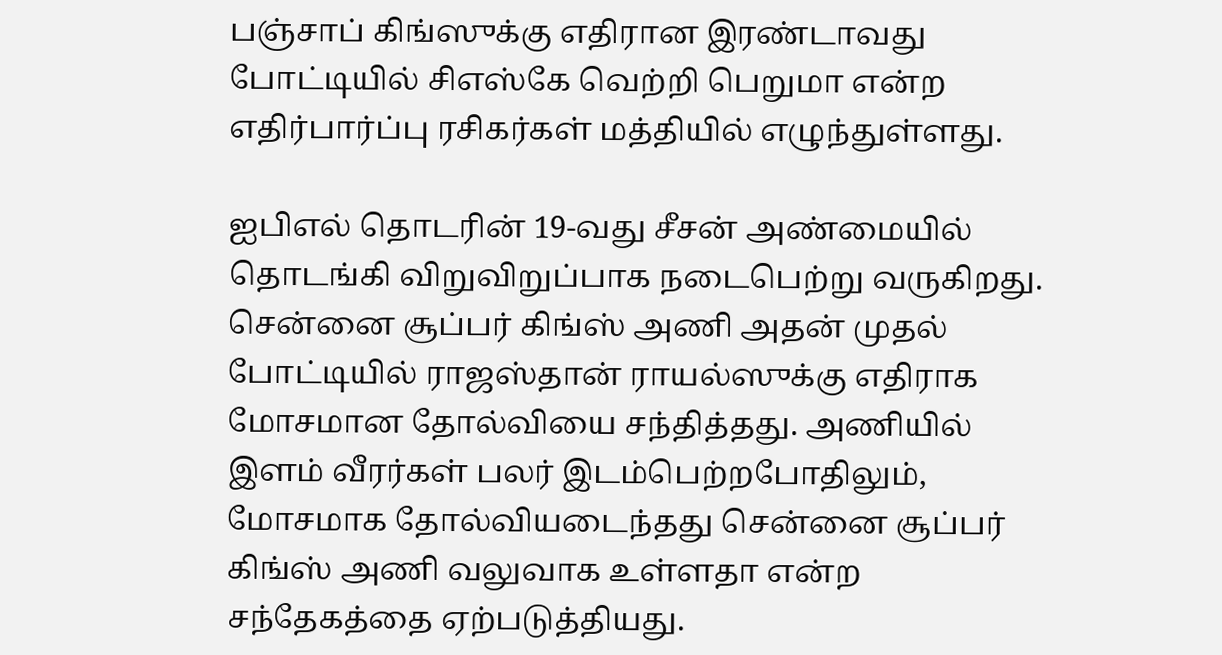பஞ்சாப் கிங்ஸுக்கு எதிரான இரண்டாவது போட்டியில் சிஎஸ்கே வெற்றி பெறுமா என்ற எதிர்பார்ப்பு ரசிகர்கள் மத்தியில் எழுந்துள்ளது.

ஐபிஎல் தொடரின் 19-வது சீசன் அண்மையில் தொடங்கி விறுவிறுப்பாக நடைபெற்று வருகிறது. சென்னை சூப்பர் கிங்ஸ் அணி அதன் முதல் போட்டியில் ராஜஸ்தான் ராயல்ஸுக்கு எதிராக மோசமான தோல்வியை சந்தித்தது. அணியில் இளம் வீரர்கள் பலர் இடம்பெற்றபோதிலும், மோசமாக தோல்வியடைந்தது சென்னை சூப்பர் கிங்ஸ் அணி வலுவாக உள்ளதா என்ற சந்தேகத்தை ஏற்படுத்தியது.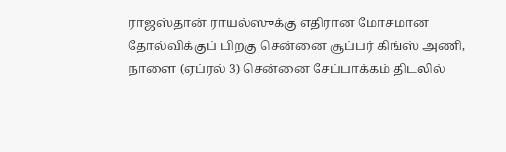ராஜஸ்தான் ராயல்ஸுக்கு எதிரான மோசமான தோல்விக்குப் பிறகு சென்னை சூப்பர் கிங்ஸ் அணி, நாளை (ஏப்ரல் 3) சென்னை சேப்பாக்கம் திடலில்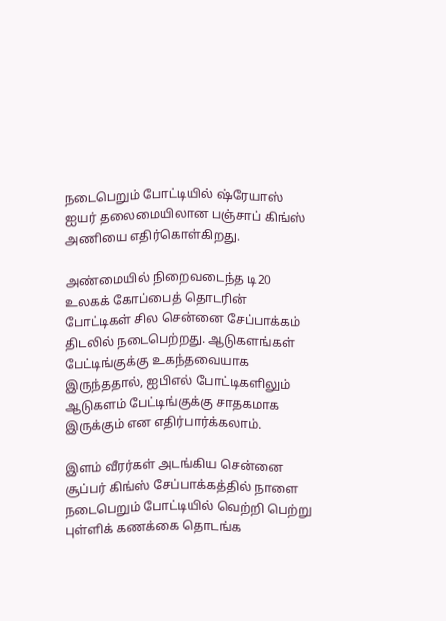நடைபெறும் போட்டியில் ஷ்ரேயாஸ் ஐயர் தலைமையிலான பஞ்சாப் கிங்ஸ் அணியை எதிர்கொள்கிறது.

அண்மையில் நிறைவடைந்த டி20 உலகக் கோப்பைத் தொடரின் போட்டிகள் சில சென்னை சேப்பாக்கம் திடலில் நடைபெற்றது. ஆடுகளங்கள் பேட்டிங்குக்கு உகந்தவையாக இருந்ததால், ஐபிஎல் போட்டிகளிலும் ஆடுகளம் பேட்டிங்குக்கு சாதகமாக இருக்கும் என எதிர்பார்க்கலாம்.

இளம் வீரர்கள் அடங்கிய சென்னை சூப்பர் கிங்ஸ் சேப்பாக்கத்தில் நாளை நடைபெறும் போட்டியில் வெற்றி பெற்று புள்ளிக் கணக்கை தொடங்க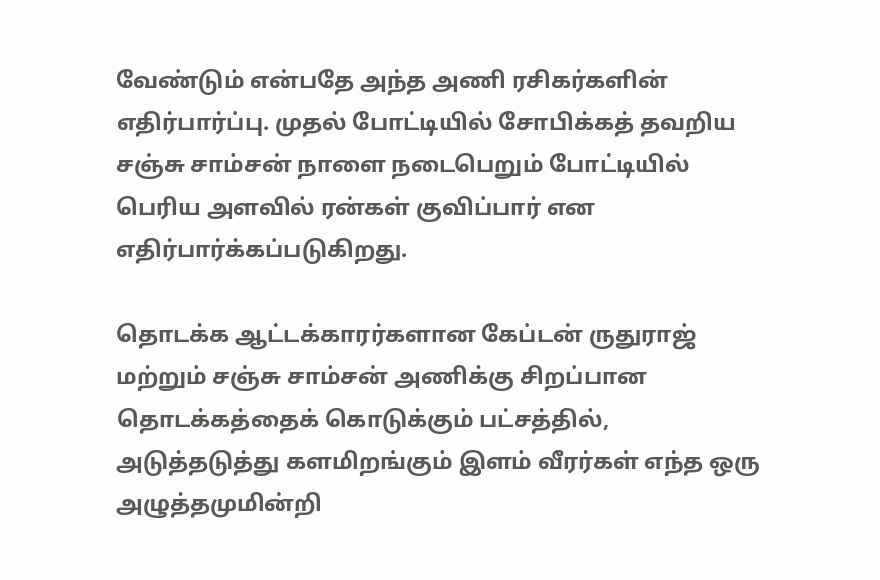வேண்டும் என்பதே அந்த அணி ரசிகர்களின் எதிர்பார்ப்பு. முதல் போட்டியில் சோபிக்கத் தவறிய சஞ்சு சாம்சன் நாளை நடைபெறும் போட்டியில் பெரிய அளவில் ரன்கள் குவிப்பார் என எதிர்பார்க்கப்படுகிறது.

தொடக்க ஆட்டக்காரர்களான கேப்டன் ருதுராஜ் மற்றும் சஞ்சு சாம்சன் அணிக்கு சிறப்பான தொடக்கத்தைக் கொடுக்கும் பட்சத்தில், அடுத்தடுத்து களமிறங்கும் இளம் வீரர்கள் எந்த ஒரு அழுத்தமுமின்றி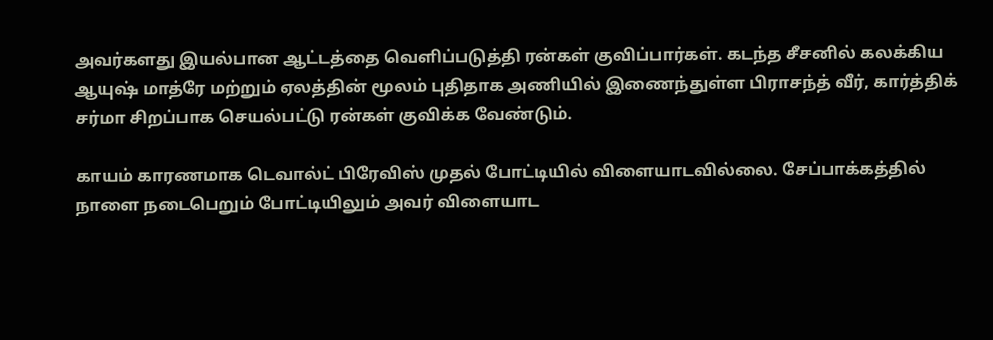அவர்களது இயல்பான ஆட்டத்தை வெளிப்படுத்தி ரன்கள் குவிப்பார்கள். கடந்த சீசனில் கலக்கிய ஆயுஷ் மாத்ரே மற்றும் ஏலத்தின் மூலம் புதிதாக அணியில் இணைந்துள்ள பிராசந்த் வீர், கார்த்திக் சர்மா சிறப்பாக செயல்பட்டு ரன்கள் குவிக்க வேண்டும்.

காயம் காரணமாக டெவால்ட் பிரேவிஸ் முதல் போட்டியில் விளையாடவில்லை. சேப்பாக்கத்தில் நாளை நடைபெறும் போட்டியிலும் அவர் விளையாட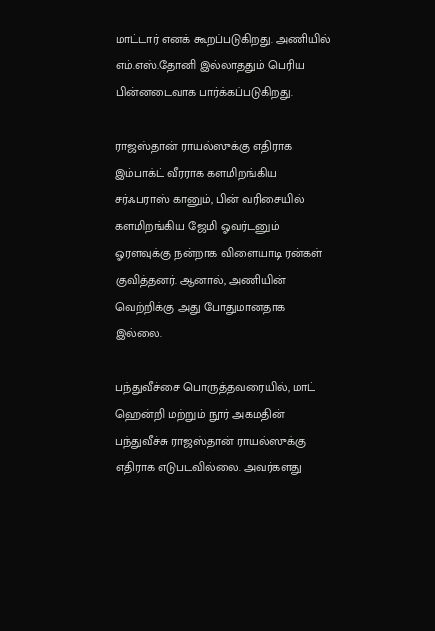மாட்டார் எனக் கூறப்படுகிறது. அணியில் எம்.எஸ்.தோனி இல்லாததும் பெரிய பின்னடைவாக பார்க்கப்படுகிறது.

ராஜஸ்தான் ராயல்ஸுக்கு எதிராக இம்பாக்ட் வீரராக களமிறங்கிய சர்ஃபராஸ் கானும், பின் வரிசையில் களமிறங்கிய ஜேமி ஓவர்டனும் ஓரளவுக்கு நன்றாக விளையாடி ரன்கள் குவித்தனர். ஆனால், அணியின் வெற்றிக்கு அது போதுமானதாக இல்லை.

பந்துவீச்சை பொருத்தவரையில், மாட் ஹென்றி மற்றும் நூர் அகமதின் பந்துவீச்சு ராஜஸ்தான் ராயல்ஸுக்கு எதிராக எடுபடவில்லை. அவர்களது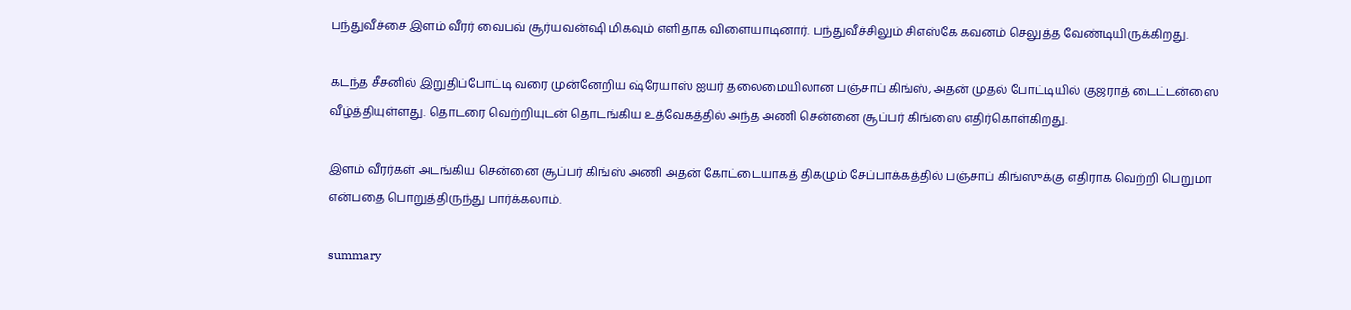பந்துவீச்சை இளம் வீரர் வைபவ் சூர்யவன்ஷி மிகவும் எளிதாக விளையாடினார். பந்துவீச்சிலும் சிஎஸ்கே கவனம் செலுத்த வேண்டியிருக்கிறது.

கடந்த சீசனில் இறுதிப்போட்டி வரை முன்னேறிய ஷ்ரேயாஸ் ஐயர் தலைமையிலான பஞ்சாப் கிங்ஸ், அதன் முதல் போட்டியில் குஜராத் டைட்டன்ஸை வீழ்த்தியுள்ளது. தொடரை வெற்றியுடன் தொடங்கிய உத்வேகத்தில் அந்த அணி சென்னை சூப்பர் கிங்ஸை எதிர்கொள்கிறது.

இளம் வீரர்கள் அடங்கிய சென்னை சூப்பர் கிங்ஸ் அணி அதன் கோட்டையாகத் திகழும் சேப்பாக்கத்தில் பஞ்சாப் கிங்ஸுக்கு எதிராக வெற்றி பெறுமா என்பதை பொறுத்திருந்து பார்க்கலாம்.

summary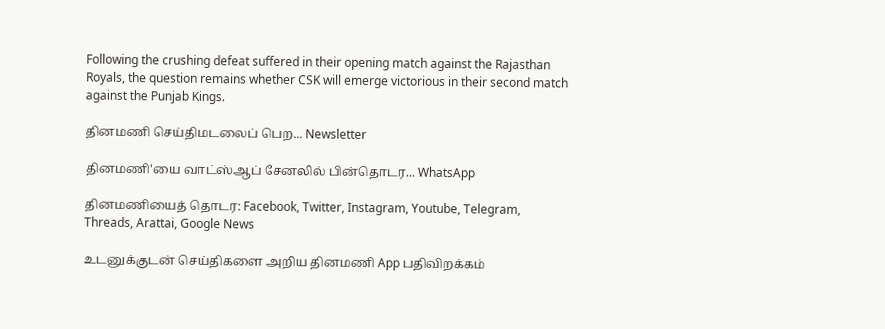Following the crushing defeat suffered in their opening match against the Rajasthan Royals, the question remains whether CSK will emerge victorious in their second match against the Punjab Kings.

தினமணி செய்திமடலைப் பெற... Newsletter

தினமணி'யை வாட்ஸ்ஆப் சேனலில் பின்தொடர... WhatsApp

தினமணியைத் தொடர: Facebook, Twitter, Instagram, Youtube, Telegram, Threads, Arattai, Google News

உடனுக்குடன் செய்திகளை அறிய தினமணி App பதிவிறக்கம்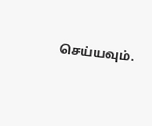செய்யவும்.